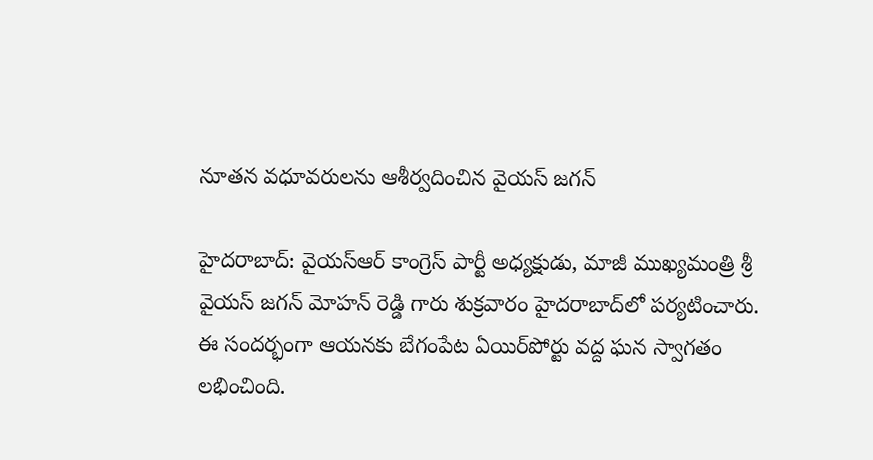నూతన వధూవరులను ఆశీర్వదించిన వైయ‌స్ జ‌గ‌న్‌

హైదరాబాద్‌: వైయ‌స్ఆర్‌ కాంగ్రెస్‌ పార్టీ అధ్యక్షుడు, మాజీ ముఖ్యమంత్రి శ్రీ వైయస్‌ జగన్ మోహ‌న్ రెడ్డి గారు శుక్రవారం హైదరాబాద్‌లో పర్యటించారు. ఈ సంద‌ర్భంగా ఆయ‌న‌కు బేగంపేట ఏయిర్‌పోర్టు వ‌ద్ద ఘ‌న స్వాగ‌తం ల‌భించింది.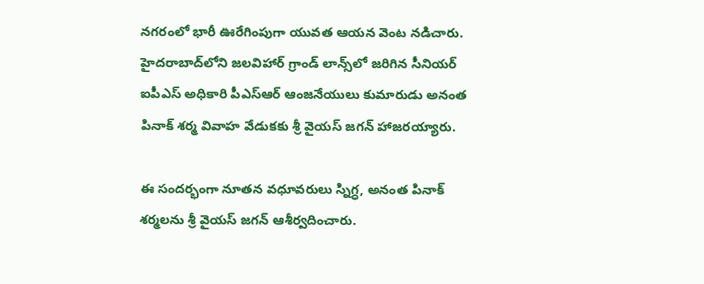న‌గ‌రంలో భారీ ఊరేగింపుగా యువ‌త ఆయ‌న వెంట న‌డిచారు. హైదరాబాద్‌లోని జలవిహార్‌ గ్రాండ్‌ లాన్స్‌లో జరిగిన సీనియర్‌ ఐపీఎస్‌ అధికారి పీఎస్‌ఆర్‌ ఆంజనేయులు కుమారుడు అనంత పినాక్‌ శర్మ వివాహ వేడుకకు శ్రీ వైయస్‌ జగన్‌ హాజరయ్యారు.

ఈ సందర్భంగా నూతన వధూవరులు స్నిగ్ధ, అనంత పినాక్‌ శర్మలను శ్రీ వైయస్‌ జగన్‌ ఆశీర్వదించారు.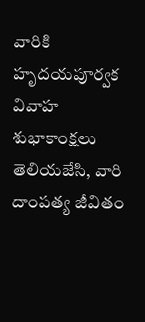వారికి హృదయపూర్వక వివాహ శుభాకాంక్షలు తెలియజేసి, వారి దాంపత్య జీవితం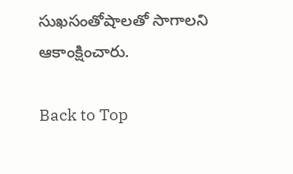సుఖసంతోషాలతో సాగాలని ఆకాంక్షించారు.

Back to Top